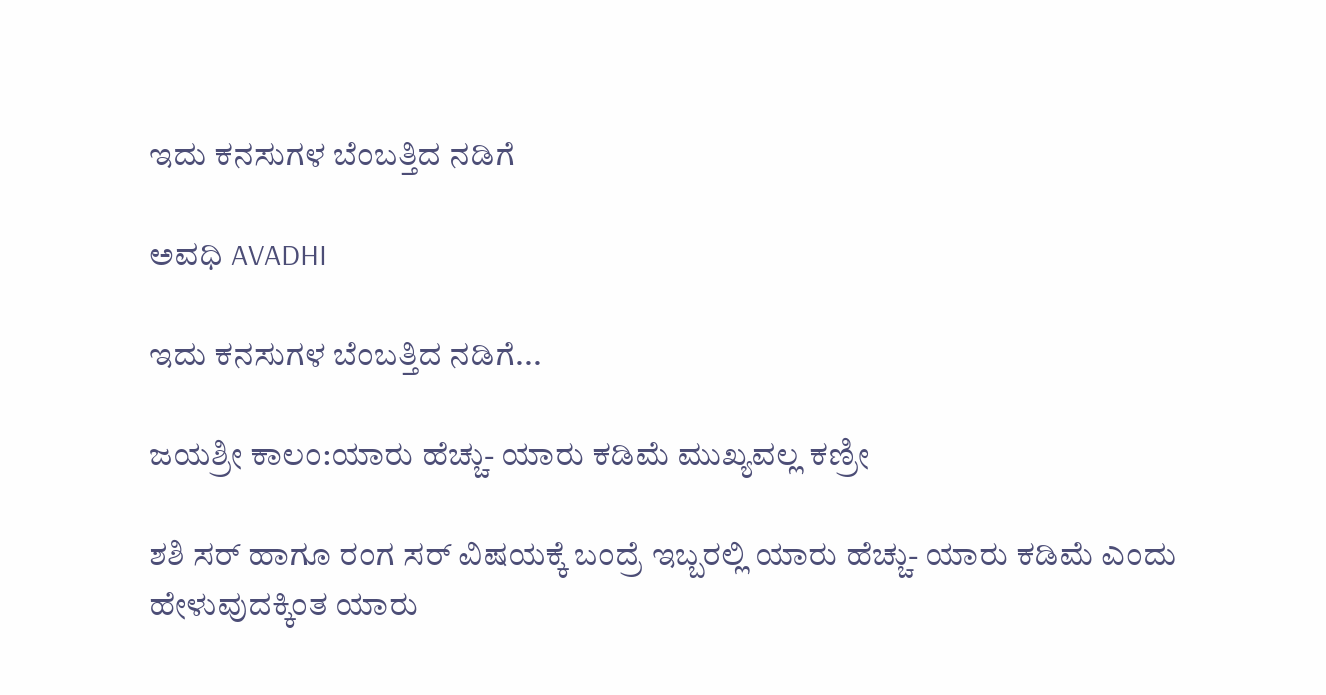ಇದು ಕನಸುಗಳ ಬೆಂಬತ್ತಿದ ನಡಿಗೆ‍

ಅವಧಿ AVADHI

ಇದು ಕನಸುಗಳ ಬೆಂಬತ್ತಿದ ನಡಿಗೆ...

ಜಯಶ್ರೀ ಕಾಲಂ:ಯಾರು ಹೆಚ್ಚು- ಯಾರು ಕಡಿಮೆ ಮುಖ್ಯವಲ್ಲ ಕಣ್ರೀ

ಶಶಿ ಸರ್ ಹಾಗೂ ರಂಗ ಸರ್ ವಿಷಯಕ್ಕೆ ಬಂದ್ರೆ ಇಬ್ಬರಲ್ಲಿ ಯಾರು ಹೆಚ್ಚು- ಯಾರು ಕಡಿಮೆ ಎಂದು ಹೇಳುವುದಕ್ಕಿಂತ ಯಾರು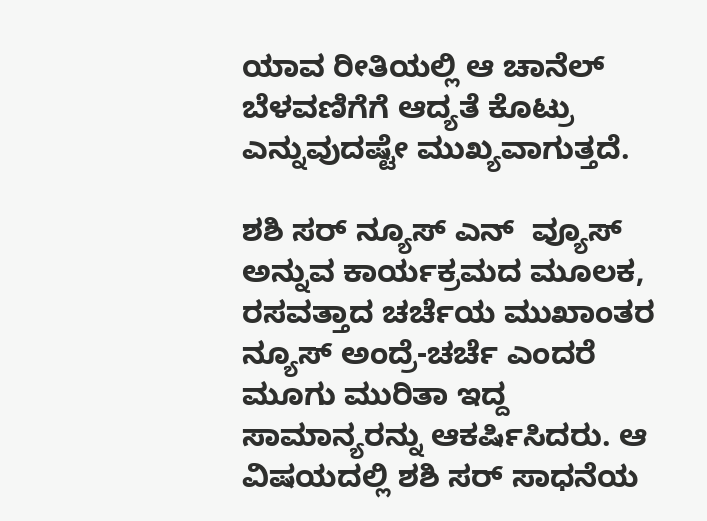ಯಾವ ರೀತಿಯಲ್ಲಿ ಆ ಚಾನೆಲ್ ಬೆಳವಣಿಗೆಗೆ ಆದ್ಯತೆ ಕೊಟ್ರು ಎನ್ನುವುದಷ್ಟೇ ಮುಖ್ಯವಾಗುತ್ತದೆ.

ಶಶಿ ಸರ್ ನ್ಯೂಸ್ ಎನ್  ವ್ಯೂಸ್ ಅನ್ನುವ ಕಾರ್ಯಕ್ರಮದ ಮೂಲಕ, ರಸವತ್ತಾದ ಚರ್ಚೆಯ ಮುಖಾಂತರ  ನ್ಯೂಸ್ ಅಂದ್ರೆ-ಚರ್ಚೆ ಎಂದರೆ ಮೂಗು ಮುರಿತಾ ಇದ್ದ ಸಾಮಾನ್ಯರನ್ನು ಆಕರ್ಷಿಸಿದರು. ಆ ವಿಷಯದಲ್ಲಿ ಶಶಿ ಸರ್ ಸಾಧನೆಯ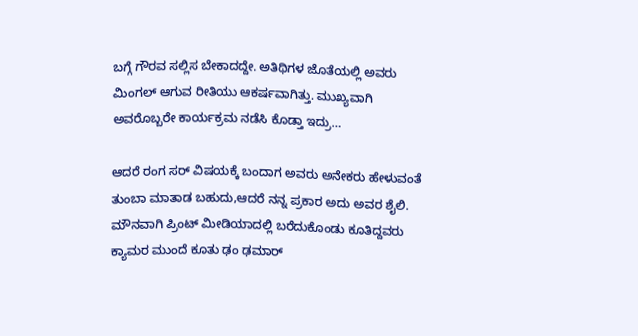ಬಗ್ಗೆ ಗೌರವ ಸಲ್ಲಿಸ ಬೇಕಾದದ್ದೇ. ಅತಿಥಿಗಳ ಜೊತೆಯಲ್ಲಿ ಅವರು ಮಿಂಗಲ್ ಆಗುವ ರೀತಿಯು ಆಕರ್ಷವಾಗಿತ್ತು. ಮುಖ್ಯವಾಗಿ ಅವರೊಬ್ಬರೇ ಕಾರ್ಯಕ್ರಮ ನಡೆಸಿ ಕೊಡ್ತಾ ಇದ್ರು…

ಆದರೆ ರಂಗ ಸರ್ ವಿಷಯಕ್ಕೆ ಬಂದಾಗ ಅವರು ಅನೇಕರು ಹೇಳುವಂತೆ ತುಂಬಾ ಮಾತಾಡ ಬಹುದು,ಆದರೆ ನನ್ನ ಪ್ರಕಾರ ಅದು ಅವರ ಶೈಲಿ. ಮೌನವಾಗಿ ಪ್ರಿಂಟ್ ಮೀಡಿಯಾದಲ್ಲಿ ಬರೆದುಕೊಂಡು ಕೂತಿದ್ದವರು ಕ್ಯಾಮರ ಮುಂದೆ ಕೂತು ಢಂ ಢಮಾರ್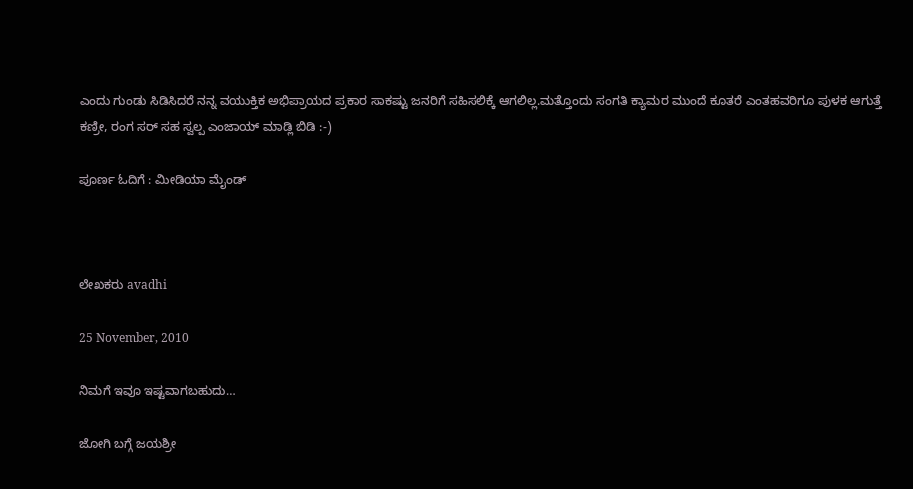ಎಂದು ಗುಂಡು ಸಿಡಿಸಿದರೆ ನನ್ನ ವಯುಕ್ತಿಕ ಅಭಿಪ್ರಾಯದ ಪ್ರಕಾರ ಸಾಕಷ್ಟು ಜನರಿಗೆ ಸಹಿಸಲಿಕ್ಕೆ ಆಗಲಿಲ್ಲ.ಮತ್ತೊಂದು ಸಂಗತಿ ಕ್ಯಾಮರ ಮುಂದೆ ಕೂತರೆ ಎಂತಹವರಿಗೂ ಪುಳಕ ಆಗುತ್ತೆ ಕಣ್ರೀ, ರಂಗ ಸರ್ ಸಹ ಸ್ವಲ್ಪ ಎಂಜಾಯ್ ಮಾಡ್ಲಿ ಬಿಡಿ :-)

ಪೂರ್ಣ ಓದಿಗೆ : ಮೀಡಿಯಾ ಮೈಂಡ್



ಲೇಖಕರು avadhi

25 November, 2010

ನಿಮಗೆ ಇವೂ ಇಷ್ಟವಾಗಬಹುದು…

ಜೋಗಿ ಬಗ್ಗೆ ಜಯಶ್ರೀ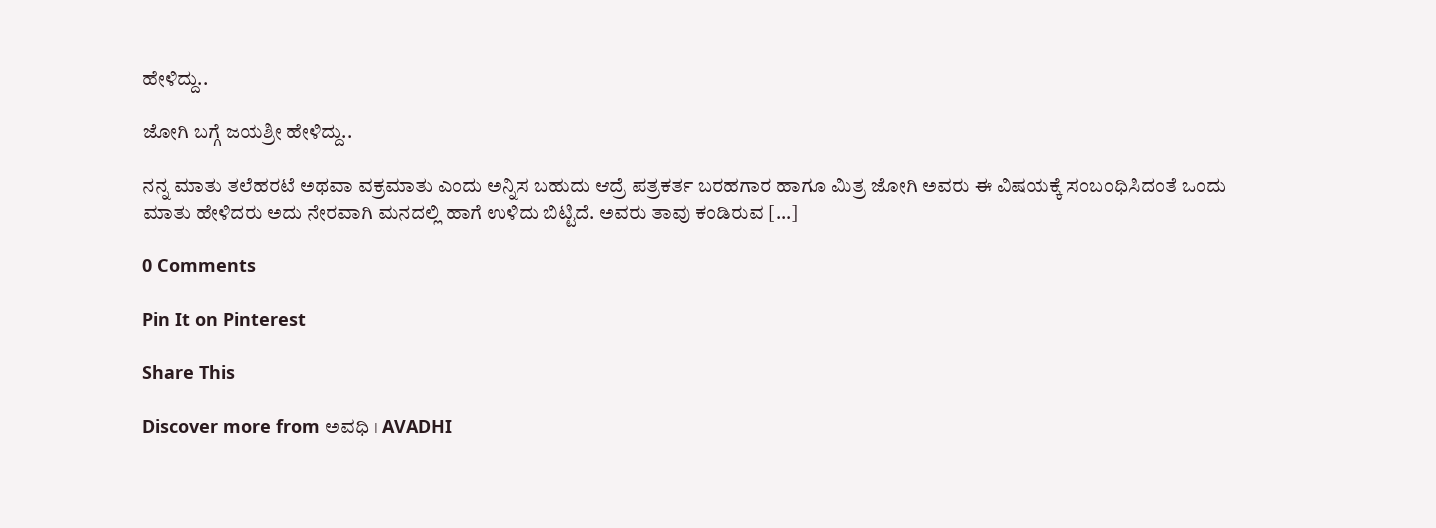ಹೇಳಿದ್ದು..

ಜೋಗಿ ಬಗ್ಗೆ ಜಯಶ್ರೀ ಹೇಳಿದ್ದು..

ನನ್ನ ಮಾತು ತಲೆಹರಟೆ ಅಥವಾ ವಕ್ರಮಾತು ಎಂದು ಅನ್ನಿಸ ಬಹುದು ಆದ್ರೆ ಪತ್ರಕರ್ತ ಬರಹಗಾರ ಹಾಗೂ ಮಿತ್ರ ಜೋಗಿ ಅವರು ಈ ವಿಷಯಕ್ಕೆ ಸಂಬಂಧಿಸಿದಂತೆ ಒಂದು ಮಾತು ಹೇಳಿದರು ಅದು ನೇರವಾಗಿ ಮನದಲ್ಲಿ ಹಾಗೆ ಉಳಿದು ಬಿಟ್ಟಿದೆ. ಅವರು ತಾವು ಕಂಡಿರುವ […]

0 Comments

Pin It on Pinterest

Share This

Discover more from ಅವಧಿ । AVADHI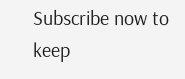Subscribe now to keep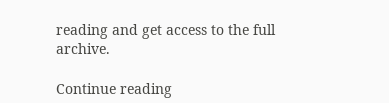reading and get access to the full archive.

Continue reading